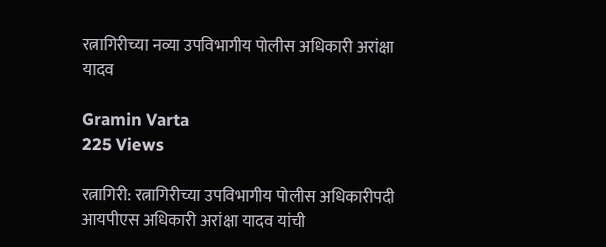रत्नागिरीच्या नव्या उपविभागीय पोलीस अधिकारी अरांक्षा यादव

Gramin Varta
225 Views

रत्नागिरी: रत्नागिरीच्या उपविभागीय पोलीस अधिकारीपदी आयपीएस अधिकारी अरांक्षा यादव यांची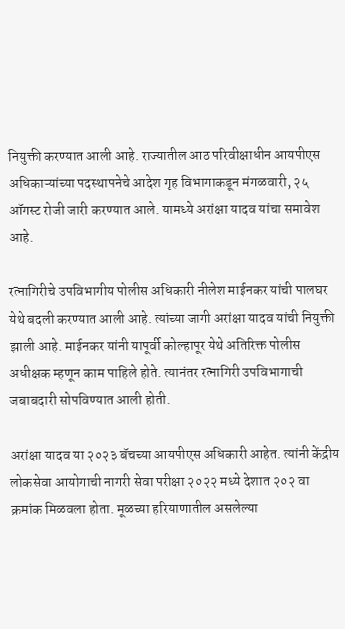नियुक्ती करण्यात आली आहे. राज्यातील आठ परिवीक्षाधीन आयपीएस अधिकाऱ्यांच्या पदस्थापनेचे आदेश गृह विभागाकडून मंगळवारी, २५ ऑगस्ट रोजी जारी करण्यात आले. यामध्ये अरांक्षा यादव यांचा समावेश आहे.

रत्नागिरीचे उपविभागीय पोलीस अधिकारी नीलेश माईनकर यांची पालघर येथे बदली करण्यात आली आहे. त्यांच्या जागी अरांक्षा यादव यांची नियुक्ती झाली आहे. माईनकर यांनी यापूर्वी कोल्हापूर येथे अतिरिक्त पोलीस अधीक्षक म्हणून काम पाहिले होते. त्यानंतर रत्नागिरी उपविभागाची जबाबदारी सोपविण्यात आली होती.

अरांक्षा यादव या २०२३ बॅचच्या आयपीएस अधिकारी आहेत. त्यांनी केंद्रीय लोकसेवा आयोगाची नागरी सेवा परीक्षा २०२२ मध्ये देशात २०२ वा क्रमांक मिळवला होता. मूळच्या हरियाणातील असलेल्या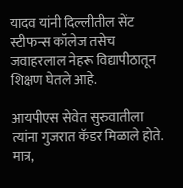यादव यांनी दिल्लीतील सेंट स्टीफन्स कॉलेज तसेच जवाहरलाल नेहरू विद्यापीठातून शिक्षण घेतले आहे.

आयपीएस सेवेत सुरुवातीला त्यांना गुजरात कॅडर मिळाले होते. मात्र,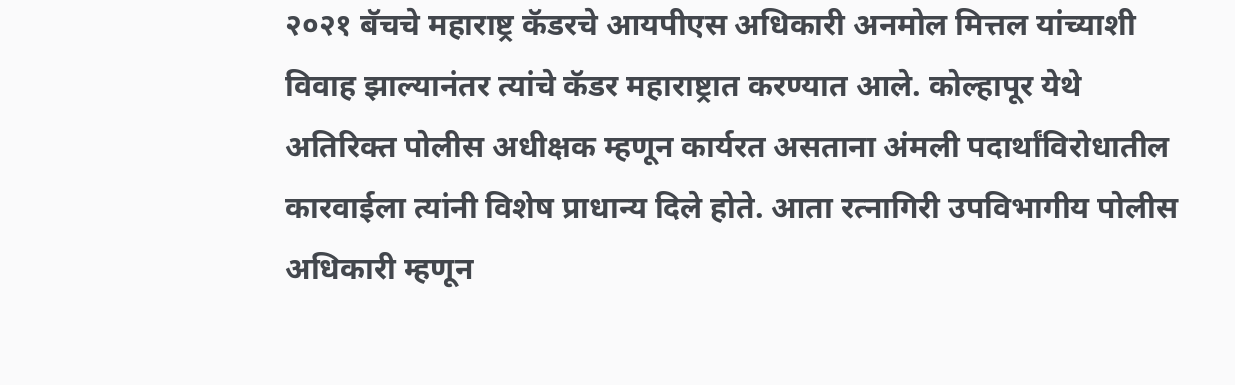२०२१ बॅचचे महाराष्ट्र कॅडरचे आयपीएस अधिकारी अनमोल मित्तल यांच्याशी विवाह झाल्यानंतर त्यांचे कॅडर महाराष्ट्रात करण्यात आले. कोल्हापूर येथे अतिरिक्त पोलीस अधीक्षक म्हणून कार्यरत असताना अंमली पदार्थांविरोधातील कारवाईला त्यांनी विशेष प्राधान्य दिले होते. आता रत्नागिरी उपविभागीय पोलीस अधिकारी म्हणून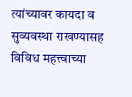त्यांच्यावर कायदा व सुव्यवस्था राखण्यासह विविध महत्त्वाच्या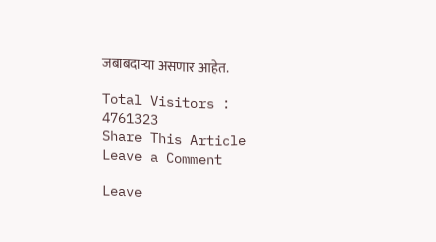जबाबदाऱ्या असणार आहेत.

Total Visitors :
4761323
Share This Article
Leave a Comment

Leave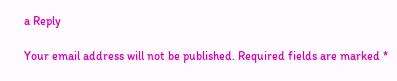a Reply

Your email address will not be published. Required fields are marked *